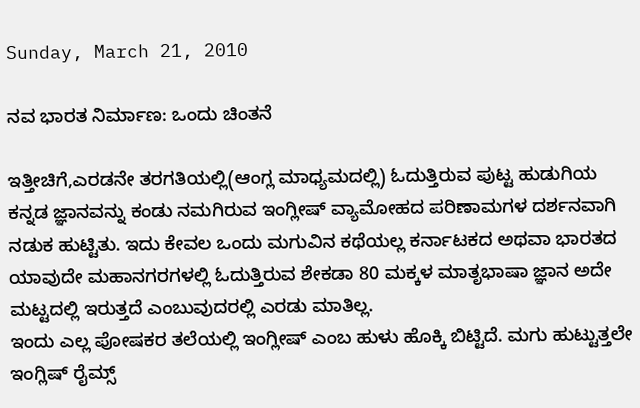Sunday, March 21, 2010

ನವ ಭಾರತ ನಿರ್ಮಾಣ: ಒಂದು ಚಿಂತನೆ

ಇತ್ತೀಚಿಗೆ,ಎರಡನೇ ತರಗತಿಯಲ್ಲಿ(ಆಂಗ್ಲ ಮಾಧ್ಯಮದಲ್ಲಿ) ಓದುತ್ತಿರುವ ಪುಟ್ಟ ಹುಡುಗಿಯ ಕನ್ನಡ ಜ್ಞಾನವನ್ನು ಕಂಡು ನಮಗಿರುವ ಇಂಗ್ಲೀಷ್ ವ್ಯಾಮೋಹದ ಪರಿಣಾಮಗಳ ದರ್ಶನವಾಗಿ ನಡುಕ ಹುಟ್ಟಿತು. ಇದು ಕೇವಲ ಒಂದು ಮಗುವಿನ ಕಥೆಯಲ್ಲ ಕರ್ನಾಟಕದ ಅಥವಾ ಭಾರತದ ಯಾವುದೇ ಮಹಾನಗರಗಳಲ್ಲಿ ಓದುತ್ತಿರುವ ಶೇಕಡಾ 80 ಮಕ್ಕಳ ಮಾತೃಭಾಷಾ ಜ್ಞಾನ ಅದೇ ಮಟ್ಟದಲ್ಲಿ ಇರುತ್ತದೆ ಎಂಬುವುದರಲ್ಲಿ ಎರಡು ಮಾತಿಲ್ಲ.
ಇಂದು ಎಲ್ಲ ಪೋಷಕರ ತಲೆಯಲ್ಲಿ ಇಂಗ್ಲೀಷ್ ಎಂಬ ಹುಳು ಹೊಕ್ಕಿ ಬಿಟ್ಟಿದೆ. ಮಗು ಹುಟ್ಟುತ್ತಲೇ ಇಂಗ್ಲಿಷ್ ರೈಮ್ಸ್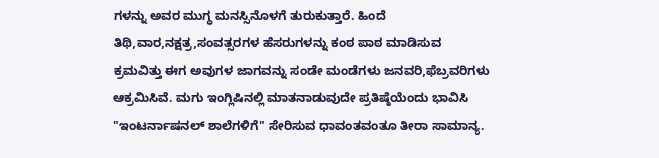ಗಳನ್ನು ಅವರ ಮುಗ್ಧ ಮನಸ್ಸಿನೊಳಗೆ ತುರುಕುತ್ತಾರೆ. ಹಿಂದೆ ತಿಥಿ,ವಾರ,ನಕ್ಷತ್ರ,ಸಂವತ್ಸರಗಳ ಹೆಸರುಗಳನ್ನು ಕಂಠ ಪಾಠ ಮಾಡಿಸುವ ಕ್ರಮವಿತ್ತು ಈಗ ಅವುಗಳ ಜಾಗವನ್ನು ಸಂಡೇ ಮಂಡೆಗಳು ಜನವರಿ,ಫೆಬ್ರವರಿಗಳು ಆಕ್ರಮಿಸಿವೆ. ಮಗು ಇಂಗ್ಲಿಷಿನಲ್ಲಿ ಮಾತನಾಡುವುದೇ ಪ್ರತಿಷ್ಠೆಯೆಂದು ಭಾವಿಸಿ "ಇಂಟರ್ನಾಷನಲ್ ಶಾಲೆಗಳಿಗೆ" ಸೇರಿಸುವ ಧಾವಂತವಂತೂ ತೀರಾ ಸಾಮಾನ್ಯ.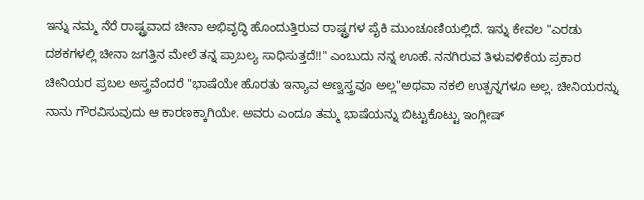ಇನ್ನು ನಮ್ಮ ನೆರೆ ರಾಷ್ಟ್ರವಾದ ಚೀನಾ ಅಭಿವೃದ್ಧಿ ಹೊಂದುತ್ತಿರುವ ರಾಷ್ಟ್ರಗಳ ಪೈಕಿ ಮುಂಚೂಣಿಯಲ್ಲಿದೆ. ಇನ್ನು ಕೇವಲ "ಎರಡು ದಶಕಗಳಲ್ಲಿ ಚೀನಾ ಜಗತ್ತಿನ ಮೇಲೆ ತನ್ನ ಪ್ರಾಬಲ್ಯ ಸಾಧಿಸುತ್ತದೆ!!" ಎಂಬುದು ನನ್ನ ಊಹೆ. ನನಗಿರುವ ತಿಳುವಳಿಕೆಯ ಪ್ರಕಾರ ಚೀನಿಯರ ಪ್ರಬಲ ಅಸ್ತ್ರವೆಂದರೆ "ಭಾಷೆಯೇ ಹೊರತು ಇನ್ಯಾವ ಅಣ್ವಸ್ತ್ರವೂ ಅಲ್ಲ"ಅಥವಾ ನಕಲಿ ಉತ್ಪನ್ನಗಳೂ ಅಲ್ಲ. ಚೀನಿಯರನ್ನು ನಾನು ಗೌರವಿಸುವುದು ಆ ಕಾರಣಕ್ಕಾಗಿಯೇ. ಅವರು ಎಂದೂ ತಮ್ಮ ಭಾಷೆಯನ್ನು ಬಿಟ್ಟುಕೊಟ್ಟು ಇಂಗ್ಲೀಷ್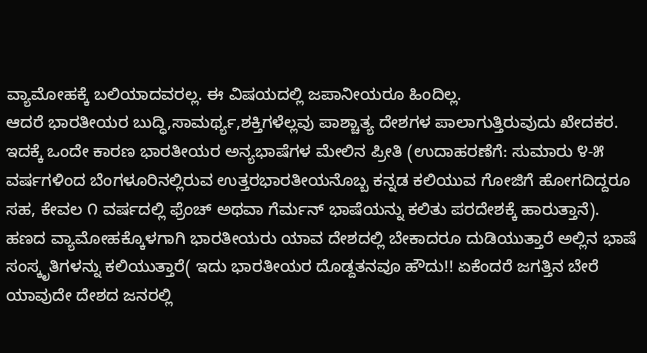ವ್ಯಾಮೋಹಕ್ಕೆ ಬಲಿಯಾದವರಲ್ಲ. ಈ ವಿಷಯದಲ್ಲಿ ಜಪಾನೀಯರೂ ಹಿಂದಿಲ್ಲ.
ಆದರೆ ಭಾರತೀಯರ ಬುದ್ಧಿ,ಸಾಮರ್ಥ್ಯ,ಶಕ್ತಿಗಳೆಲ್ಲವು ಪಾಶ್ಚಾತ್ಯ ದೇಶಗಳ ಪಾಲಾಗುತ್ತಿರುವುದು ಖೇದಕರ. ಇದಕ್ಕೆ ಒಂದೇ ಕಾರಣ ಭಾರತೀಯರ ಅನ್ಯಭಾಷೆಗಳ ಮೇಲಿನ ಪ್ರೀತಿ (ಉದಾಹರಣೆಗೆ: ಸುಮಾರು ೪-೫ ವರ್ಷಗಳಿಂದ ಬೆಂಗಳೂರಿನಲ್ಲಿರುವ ಉತ್ತರಭಾರತೀಯನೊಬ್ಬ ಕನ್ನಡ ಕಲಿಯುವ ಗೋಜಿಗೆ ಹೋಗದಿದ್ದರೂ ಸಹ, ಕೇವಲ ೧ ವರ್ಷದಲ್ಲಿ ಫ್ರೆಂಚ್ ಅಥವಾ ಗೆರ್ಮನ್ ಭಾಷೆಯನ್ನು ಕಲಿತು ಪರದೇಶಕ್ಕೆ ಹಾರುತ್ತಾನೆ). ಹಣದ ವ್ಯಾಮೋಹಕ್ಕೊಳಗಾಗಿ ಭಾರತೀಯರು ಯಾವ ದೇಶದಲ್ಲಿ ಬೇಕಾದರೂ ದುಡಿಯುತ್ತಾರೆ ಅಲ್ಲಿನ ಭಾಷೆ ಸಂಸ್ಕೃತಿಗಳನ್ನು ಕಲಿಯುತ್ತಾರೆ( ಇದು ಭಾರತೀಯರ ದೊಡ್ದತನವೂ ಹೌದು!! ಏಕೆಂದರೆ ಜಗತ್ತಿನ ಬೇರೆ ಯಾವುದೇ ದೇಶದ ಜನರಲ್ಲಿ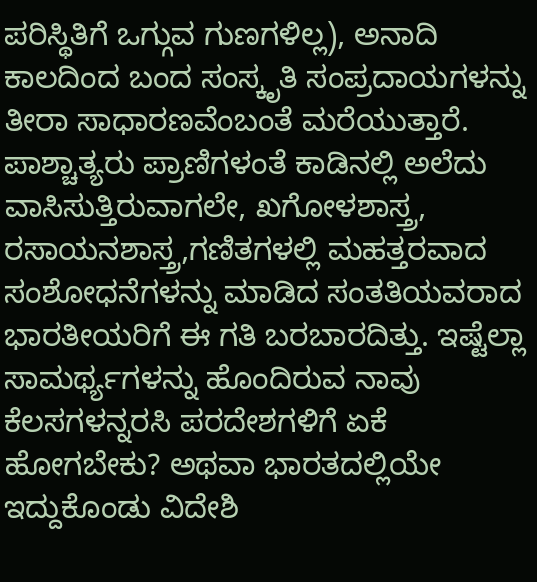ಪರಿಸ್ಥಿತಿಗೆ ಒಗ್ಗುವ ಗುಣಗಳಿಲ್ಲ), ಅನಾದಿ ಕಾಲದಿಂದ ಬಂದ ಸಂಸ್ಕೃತಿ ಸಂಪ್ರದಾಯಗಳನ್ನು ತೀರಾ ಸಾಧಾರಣವೆಂಬಂತೆ ಮರೆಯುತ್ತಾರೆ.
ಪಾಶ್ಚಾತ್ಯರು ಪ್ರಾಣಿಗಳಂತೆ ಕಾಡಿನಲ್ಲಿ ಅಲೆದು ವಾಸಿಸುತ್ತಿರುವಾಗಲೇ, ಖಗೋಳಶಾಸ್ತ್ರ, ರಸಾಯನಶಾಸ್ತ್ರ,ಗಣಿತಗಳಲ್ಲಿ ಮಹತ್ತರವಾದ ಸಂಶೋಧನೆಗಳನ್ನು ಮಾಡಿದ ಸಂತತಿಯವರಾದ ಭಾರತೀಯರಿಗೆ ಈ ಗತಿ ಬರಬಾರದಿತ್ತು. ಇಷ್ಟೆಲ್ಲಾ ಸಾಮರ್ಥ್ಯಗಳನ್ನು ಹೊಂದಿರುವ ನಾವು ಕೆಲಸಗಳನ್ನರಸಿ ಪರದೇಶಗಳಿಗೆ ಏಕೆ ಹೋಗಬೇಕು? ಅಥವಾ ಭಾರತದಲ್ಲಿಯೇ ಇದ್ದುಕೊಂಡು ವಿದೇಶಿ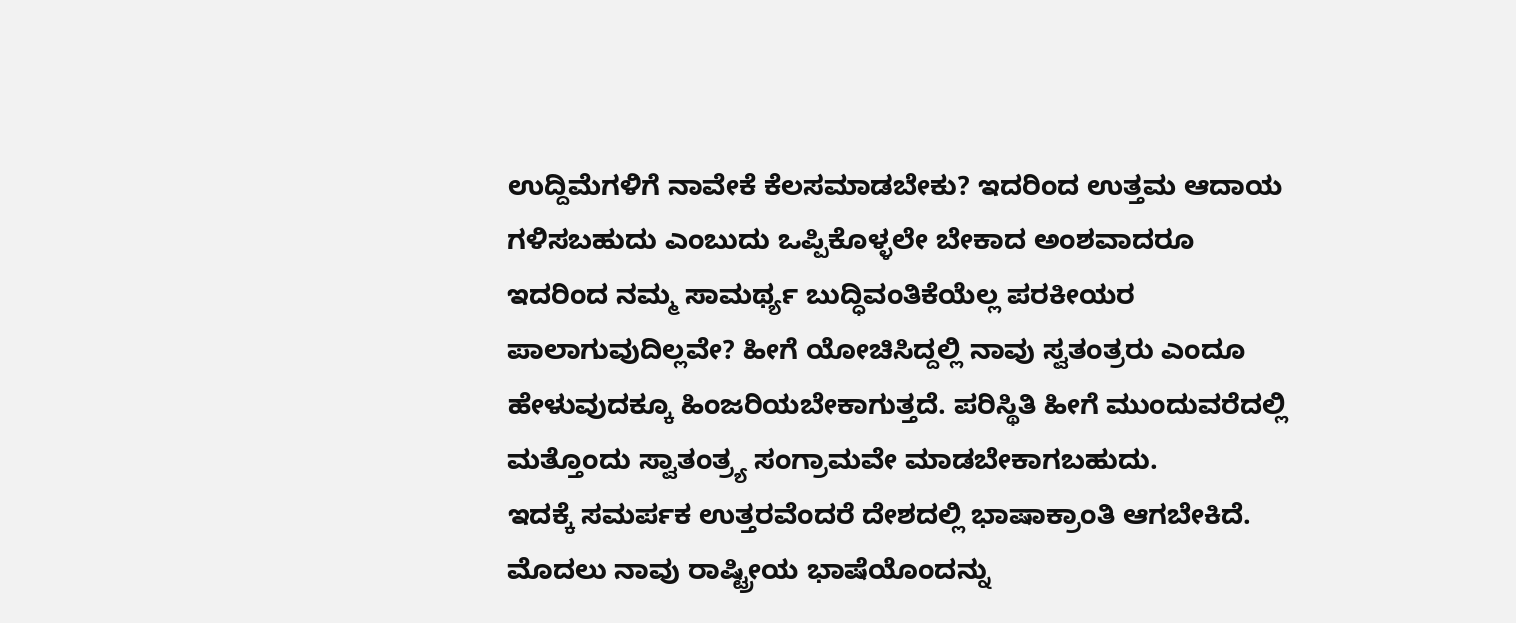ಉದ್ದಿಮೆಗಳಿಗೆ ನಾವೇಕೆ ಕೆಲಸಮಾಡಬೇಕು? ಇದರಿಂದ ಉತ್ತಮ ಆದಾಯ ಗಳಿಸಬಹುದು ಎಂಬುದು ಒಪ್ಪಿಕೊಳ್ಳಲೇ ಬೇಕಾದ ಅಂಶವಾದರೂ ಇದರಿಂದ ನಮ್ಮ ಸಾಮರ್ಥ್ಯ ಬುದ್ಧಿವಂತಿಕೆಯೆಲ್ಲ ಪರಕೀಯರ ಪಾಲಾಗುವುದಿಲ್ಲವೇ? ಹೀಗೆ ಯೋಚಿಸಿದ್ದಲ್ಲಿ ನಾವು ಸ್ವತಂತ್ರರು ಎಂದೂ ಹೇಳುವುದಕ್ಕೂ ಹಿಂಜರಿಯಬೇಕಾಗುತ್ತದೆ. ಪರಿಸ್ಥಿತಿ ಹೀಗೆ ಮುಂದುವರೆದಲ್ಲಿ ಮತ್ತೊಂದು ಸ್ವಾತಂತ್ರ್ಯ ಸಂಗ್ರಾಮವೇ ಮಾಡಬೇಕಾಗಬಹುದು.
ಇದಕ್ಕೆ ಸಮರ್ಪಕ ಉತ್ತರವೆಂದರೆ ದೇಶದಲ್ಲಿ ಭಾಷಾಕ್ರಾಂತಿ ಆಗಬೇಕಿದೆ. ಮೊದಲು ನಾವು ರಾಷ್ಟ್ರೀಯ ಭಾಷೆಯೊಂದನ್ನು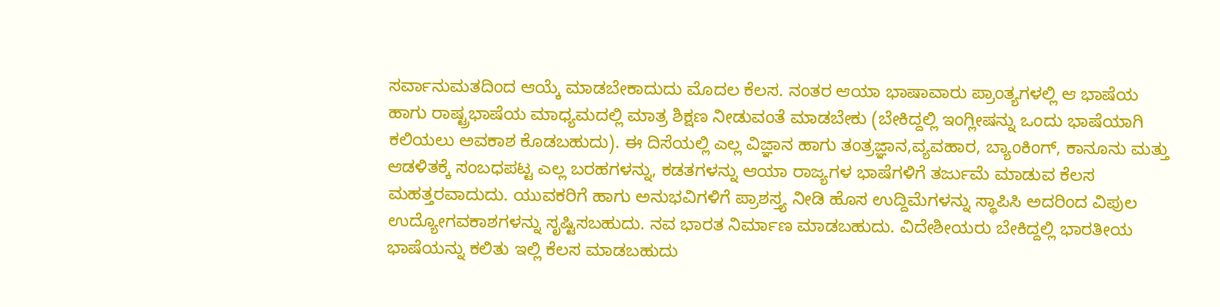ಸರ್ವಾನುಮತದಿಂದ ಆಯ್ಕೆ ಮಾಡಬೇಕಾದುದು ಮೊದಲ ಕೆಲಸ. ನಂತರ ಆಯಾ ಭಾಷಾವಾರು ಪ್ರಾಂತ್ಯಗಳಲ್ಲಿ ಆ ಭಾಷೆಯ ಹಾಗು ರಾಷ್ಟ್ರಭಾಷೆಯ ಮಾಧ್ಯಮದಲ್ಲಿ ಮಾತ್ರ ಶಿಕ್ಷಣ ನೀಡುವಂತೆ ಮಾಡಬೇಕು (ಬೇಕಿದ್ದಲ್ಲಿ ಇಂಗ್ಲೀಷನ್ನು ಒಂದು ಭಾಷೆಯಾಗಿ ಕಲಿಯಲು ಅವಕಾಶ ಕೊಡಬಹುದು). ಈ ದಿಸೆಯಲ್ಲಿ ಎಲ್ಲ ವಿಜ್ಞಾನ ಹಾಗು ತಂತ್ರಜ್ಞಾನ,ವ್ಯವಹಾರ, ಬ್ಯಾಂಕಿಂಗ್, ಕಾನೂನು ಮತ್ತು ಆಡಳಿತಕ್ಕೆ ಸಂಬಧಪಟ್ಟ ಎಲ್ಲ ಬರಹಗಳನ್ನು, ಕಡತಗಳನ್ನು ಆಯಾ ರಾಜ್ಯಗಳ ಭಾಷೆಗಳಿಗೆ ತರ್ಜುಮೆ ಮಾಡುವ ಕೆಲಸ ಮಹತ್ತರವಾದುದು. ಯುವಕರಿಗೆ ಹಾಗು ಅನುಭವಿಗಳಿಗೆ ಪ್ರಾಶಸ್ತ್ಯ ನೀಡಿ ಹೊಸ ಉದ್ದಿಮೆಗಳನ್ನು ಸ್ಥಾಪಿಸಿ ಅದರಿಂದ ವಿಪುಲ ಉದ್ಯೋಗವಕಾಶಗಳನ್ನು ಸೃಷ್ಟಿಸಬಹುದು. ನವ ಭಾರತ ನಿರ್ಮಾಣ ಮಾಡಬಹುದು. ವಿದೇಶೀಯರು ಬೇಕಿದ್ದಲ್ಲಿ ಭಾರತೀಯ ಭಾಷೆಯನ್ನು ಕಲಿತು ಇಲ್ಲಿ ಕೆಲಸ ಮಾಡಬಹುದು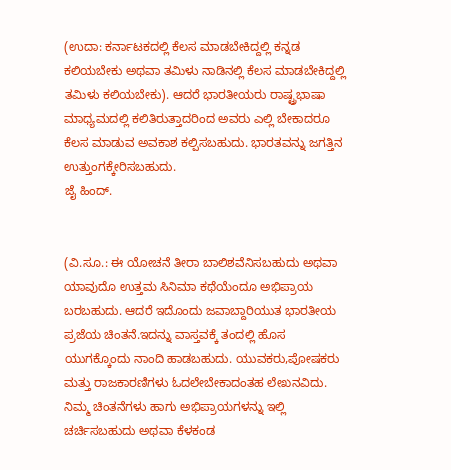(ಉದಾ: ಕರ್ನಾಟಕದಲ್ಲಿ ಕೆಲಸ ಮಾಡಬೇಕಿದ್ದಲ್ಲಿ ಕನ್ನಡ ಕಲಿಯಬೇಕು ಅಥವಾ ತಮಿಳು ನಾಡಿನಲ್ಲಿ ಕೆಲಸ ಮಾಡಬೇಕಿದ್ದಲ್ಲಿ ತಮಿಳು ಕಲಿಯಬೇಕು). ಆದರೆ ಭಾರತೀಯರು ರಾಷ್ಟ್ರಭಾಷಾ ಮಾಧ್ಯಮದಲ್ಲಿ ಕಲಿತಿರುತ್ತಾದರಿಂದ ಅವರು ಎಲ್ಲಿ ಬೇಕಾದರೂ ಕೆಲಸ ಮಾಡುವ ಅವಕಾಶ ಕಲ್ಪಿಸಬಹುದು. ಭಾರತವನ್ನು ಜಗತ್ತಿನ ಉತ್ತುಂಗಕ್ಕೇರಿಸಬಹುದು.
ಜೈ ಹಿಂದ್.


(ವಿ.ಸೂ.: ಈ ಯೋಚನೆ ತೀರಾ ಬಾಲಿಶವೆನಿಸಬಹುದು ಅಥವಾ ಯಾವುದೊ ಉತ್ತಮ ಸಿನಿಮಾ ಕಥೆಯೆಂದೂ ಅಭಿಪ್ರಾಯ ಬರಬಹುದು. ಆದರೆ ಇದೊಂದು ಜವಾಬ್ದಾರಿಯುತ ಭಾರತೀಯ ಪ್ರಜೆಯ ಚಿಂತನೆ.ಇದನ್ನು ವಾಸ್ತವಕ್ಕೆ ತಂದಲ್ಲಿ ಹೊಸ ಯುಗಕ್ಕೊಂದು ನಾಂದಿ ಹಾಡಬಹುದು. ಯುವಕರು,ಪೋಷಕರು ಮತ್ತು ರಾಜಕಾರಣಿಗಳು ಓದಲೇಬೇಕಾದಂತಹ ಲೇಖನವಿದು.
ನಿಮ್ಮ ಚಿಂತನೆಗಳು ಹಾಗು ಅಭಿಪ್ರಾಯಗಳನ್ನು ಇಲ್ಲಿ ಚರ್ಚಿಸಬಹುದು ಅಥವಾ ಕೆಳಕಂಡ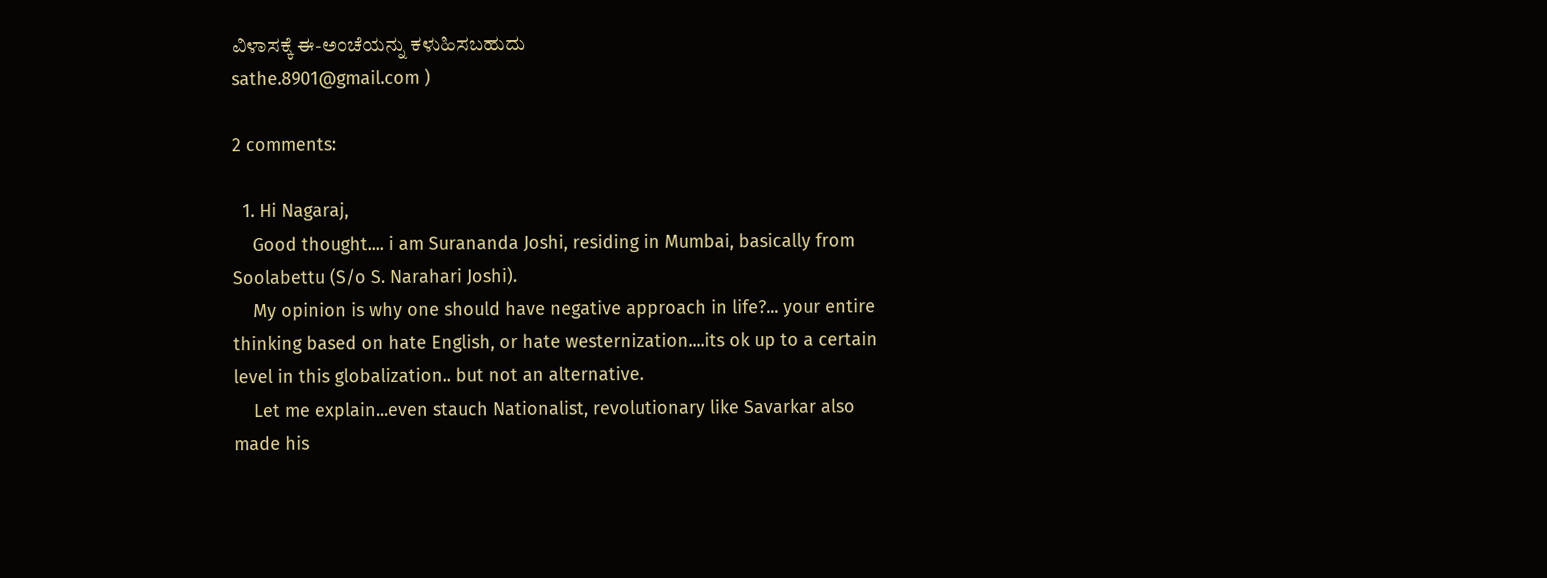ವಿಳಾಸಕ್ಕೆ ಈ-ಅಂಚೆಯನ್ನು ಕಳುಹಿಸಬಹುದು
sathe.8901@gmail.com )

2 comments:

  1. Hi Nagaraj,
    Good thought.... i am Surananda Joshi, residing in Mumbai, basically from Soolabettu (S/o S. Narahari Joshi).
    My opinion is why one should have negative approach in life?... your entire thinking based on hate English, or hate westernization....its ok up to a certain level in this globalization.. but not an alternative.
    Let me explain...even stauch Nationalist, revolutionary like Savarkar also made his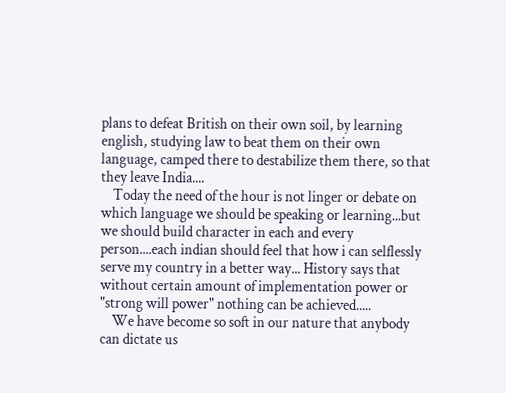plans to defeat British on their own soil, by learning english, studying law to beat them on their own language, camped there to destabilize them there, so that they leave India....
    Today the need of the hour is not linger or debate on which language we should be speaking or learning...but we should build character in each and every person....each indian should feel that how i can selflessly serve my country in a better way... History says that without certain amount of implementation power or "strong will power" nothing can be achieved.....
    We have become so soft in our nature that anybody can dictate us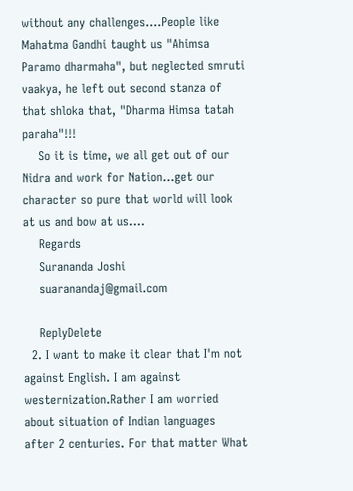without any challenges....People like Mahatma Gandhi taught us "Ahimsa Paramo dharmaha", but neglected smruti vaakya, he left out second stanza of that shloka that, "Dharma Himsa tatah paraha"!!!
    So it is time, we all get out of our Nidra and work for Nation...get our character so pure that world will look at us and bow at us....
    Regards
    Surananda Joshi
    suaranandaj@gmail.com

    ReplyDelete
  2. I want to make it clear that I'm not against English. I am against westernization.Rather I am worried about situation of Indian languages after 2 centuries. For that matter What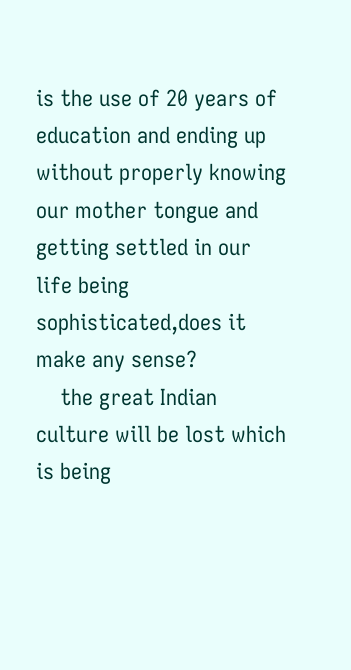is the use of 20 years of education and ending up without properly knowing our mother tongue and getting settled in our life being sophisticated,does it make any sense?
    the great Indian culture will be lost which is being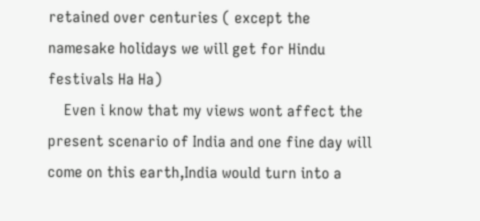retained over centuries ( except the namesake holidays we will get for Hindu festivals Ha Ha)
    Even i know that my views wont affect the present scenario of India and one fine day will come on this earth,India would turn into a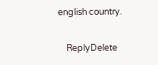english country.

    ReplyDelete